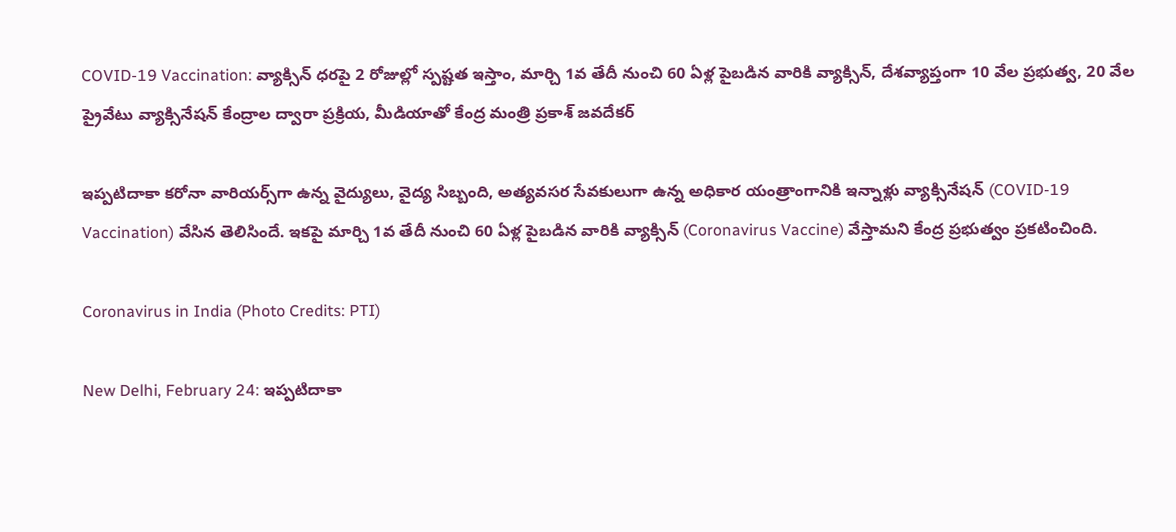COVID-19 Vaccination: వ్యాక్సిన్ ధరపై 2 రోజుల్లో స్పష్టత ఇస్తాం, మార్చి 1వ తేదీ నుంచి 60 ఏళ్ల పైబడిన వారికి వ్యాక్సిన్‌, దేశవ్యాప్తంగా 10 వేల ప్రభుత్వ, 20 వేల ప్రైవేటు వ్యాక్సినేషన్‌ కేంద్రాల ద్వారా ప్రక్రియ, మీడియాతో కేంద్ర మంత్రి ప్రకాశ్‌ జవదేకర్‌

ఇప్పటిదాకా కరోనా వారియర్స్‌గా ఉన్న వైద్యులు, వైద్య సిబ్బంది, అత్యవసర సేవకులుగా ఉన్న అధికార యంత్రాంగానికి ఇన్నాళ్లు వ్యాక్సినేషన్‌ (COVID-19 Vaccination) వేసిన తెలిసిందే. ఇకపై మార్చి 1వ తేదీ నుంచి 60 ఏళ్ల పైబడిన వారికి వ్యాక్సిన్‌ (Coronavirus Vaccine) వేస్తామని కేంద్ర ప్రభుత్వం ప్రకటించింది.

Coronavirus in India (Photo Credits: PTI)

New Delhi, February 24: ఇప్పటిదాకా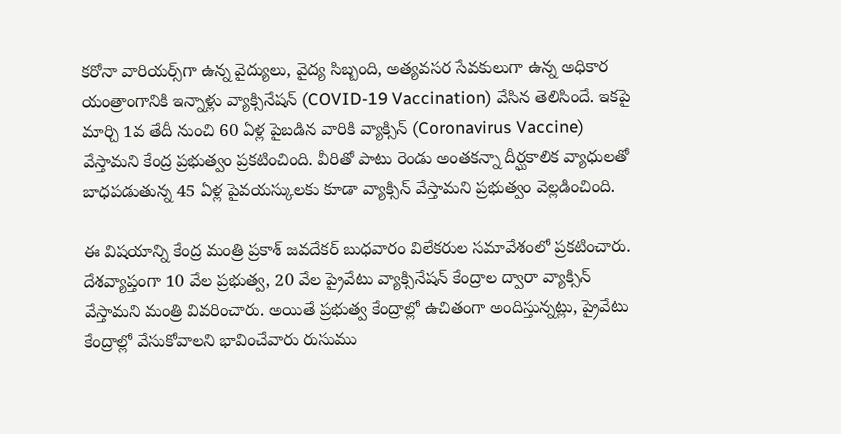కరోనా వారియర్స్‌గా ఉన్న వైద్యులు, వైద్య సిబ్బంది, అత్యవసర సేవకులుగా ఉన్న అధికార యంత్రాంగానికి ఇన్నాళ్లు వ్యాక్సినేషన్‌ (COVID-19 Vaccination) వేసిన తెలిసిందే. ఇకపై మార్చి 1వ తేదీ నుంచి 60 ఏళ్ల పైబడిన వారికి వ్యాక్సిన్‌ (Coronavirus Vaccine) వేస్తామని కేంద్ర ప్రభుత్వం ప్రకటించింది. వీరితో పాటు రెండు అంతకన్నా దీర్ఘకాలిక వ్యాధులతో బాధపడుతున్న 45 ఏళ్ల పైవయస్కులకు కూడా వ్యాక్సిన్‌ వేస్తామని ప్రభుత్వం వెల్లడించింది.

ఈ విషయాన్ని కేంద్ర మంత్రి ప్రకాశ్‌ జవదేకర్‌ బుధవారం విలేకరుల సమావేశంలో ప్రకటించారు. దేశవ్యాప్తంగా 10 వేల ప్రభుత్వ, 20 వేల ప్రైవేటు వ్యాక్సినేషన్‌ కేంద్రాల ద్వారా వ్యాక్సిన్‌ వేస్తామని మంత్రి వివరించారు. అయితే ప్రభుత్వ కేంద్రాల్లో ఉచితంగా అందిస్తున్నట్లు, ప్రైవేటు కేంద్రాల్లో వేసుకోవాలని భావించేవారు రుసుము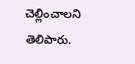చెల్లించాలని తెలిపారు.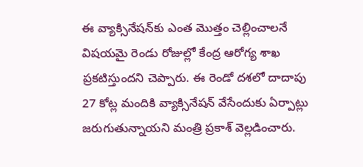ఈ వ్యాక్సినేషన్‌కు ఎంత మొత్తం చెల్లించాలనే విషయమై రెండు రోజుల్లో కేంద్ర ఆరోగ్య శాఖ ప్రకటిస్తుందని చెప్పారు. ఈ రెండో దశలో దాదాపు 27 కోట్ల మందికి వ్యాక్సినేషన్‌ వేసేందుకు ఏర్పాట్లు జరుగుతున్నాయని మంత్రి ప్రకాశ్‌ వెల్లడించారు.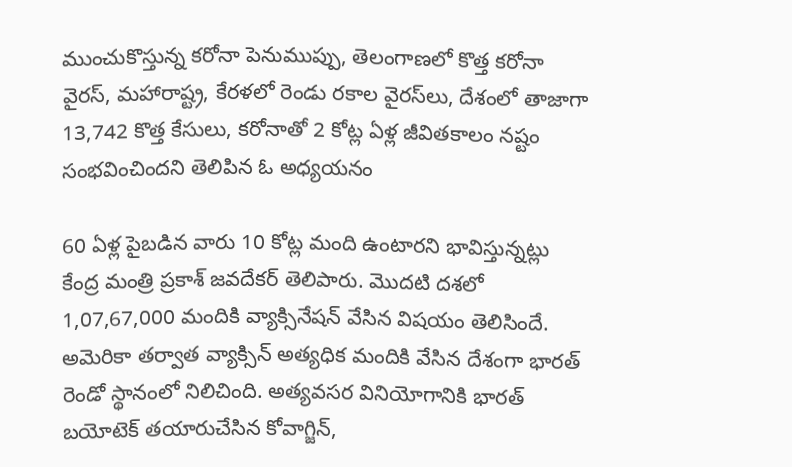ముంచుకొస్తున్న కరోనా పెనుముప్పు, తెలంగాణలో కొత్త కరోనా వైరస్, మహారాష్ట్ర, కేరళలో రెండు రకాల వైరస్‌లు, దేశంలో తాజాగా 13,742 కొత్త కేసులు, కరోనాతో 2 కోట్ల ఏళ్ల జీవితకాలం నష్టం సంభవించిందని తెలిపిన ఓ అధ్యయనం

60 ఏళ్ల పైబడిన వారు 10 కోట్ల మంది ఉంటారని భావిస్తున్నట్లు కేంద్ర మంత్రి ప్రకాశ్‌ జవదేకర్‌ తెలిపారు. మొదటి దశలో 1,07,67,000 మందికి వ్యాక్సినేషన్‌ వేసిన విషయం తెలిసిందే. అమెరికా తర్వాత వ్యాక్సిన్‌ అత్యధిక మందికి వేసిన దేశంగా భారత్‌ రెండో స్థానంలో నిలిచింది. అత్యవసర వినియోగానికి భారత్‌ బయోటెక్‌ తయారుచేసిన కోవాగ్జిన్‌,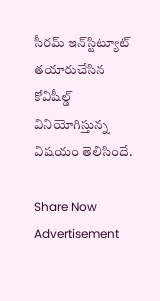సీరమ్‌ ఇన్‌స్టిట్యూట్‌ తయారుచేసిన కోవిషీల్డ్‌ వినియోగిస్తున్న విషయం తెలిసిందే.

Share Now
Advertisement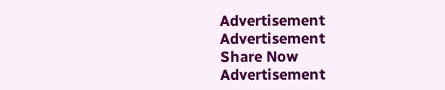Advertisement
Advertisement
Share Now
Advertisement